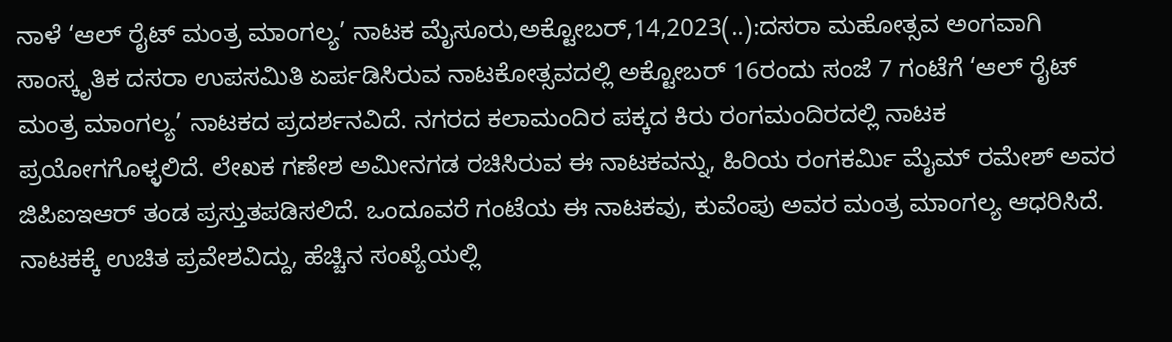ನಾಳೆ ‘ಆಲ್ ರೈಟ್ ಮಂತ್ರ ಮಾಂಗಲ್ಯ’ ನಾಟಕ ಮೈಸೂರು,ಅಕ್ಟೋಬರ್,14,2023(..):ದಸರಾ ಮಹೋತ್ಸವ ಅಂಗವಾಗಿ ಸಾಂಸ್ಕೃತಿಕ ದಸರಾ ಉಪಸಮಿತಿ ಏರ್ಪಡಿಸಿರುವ ನಾಟಕೋತ್ಸವದಲ್ಲಿ ಅಕ್ಟೋಬರ್ 16ರಂದು ಸಂಜೆ 7 ಗಂಟೆಗೆ ‘ಆಲ್ ರೈಟ್ ಮಂತ್ರ ಮಾಂಗಲ್ಯ’ ನಾಟಕದ ಪ್ರದರ್ಶನವಿದೆ. ನಗರದ ಕಲಾಮಂದಿರ ಪಕ್ಕದ‌ ಕಿರು‌ ರಂಗಮಂದಿರದಲ್ಲಿ ‌ನಾಟಕ‌ ಪ್ರಯೋಗಗೊಳ್ಳಲಿದೆ. ಲೇಖಕ ಗಣೇಶ ಅಮೀನಗಡ ರಚಿಸಿರುವ ಈ ನಾಟಕವನ್ನು, ಹಿರಿಯ ರಂಗಕರ್ಮಿ ಮೈಮ್ ರಮೇಶ್ ಅವರ ಜಿಪಿಐಇಆರ್ ತಂಡ‌ ಪ್ರಸ್ತುತಪಡಿಸಲಿದೆ. ಒಂದೂವರೆ ಗಂಟೆಯ ಈ ನಾಟಕವು, ಕುವೆಂಪು ಅವರ ಮಂತ್ರ ಮಾಂಗಲ್ಯ ಆಧರಿಸಿದೆ. ನಾಟಕಕ್ಕೆ ಉಚಿತ ಪ್ರವೇಶವಿದ್ದು, ಹೆಚ್ಚಿನ ಸಂಖ್ಯೆಯಲ್ಲಿ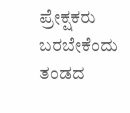ಪ್ರೇಕ್ಷಕರು ಬರಬೇಕೆಂದು ತಂಡದ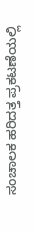ಸಂಚಾಲಕ ಹರಿದತ್ತ ಪ್ರಕಟಣೆಯಲ್ಲಿ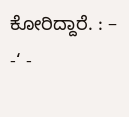ಕೋರಿದ್ದಾರೆ. : – -‘ -